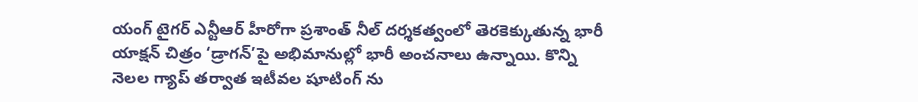యంగ్ టైగర్ ఎన్టీఆర్ హీరోగా ప్రశాంత్ నీల్ దర్శకత్వంలో తెరకెక్కుతున్న భారీ యాక్షన్ చిత్రం ‘డ్రాగన్’పై అభిమానుల్లో భారీ అంచనాలు ఉన్నాయి. కొన్ని నెలల గ్యాప్ తర్వాత ఇటీవల షూటింగ్ ను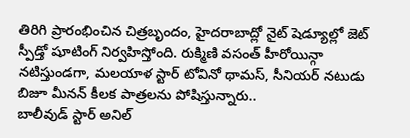తిరిగి ప్రారంభించిన చిత్రబృందం, హైదరాబాద్లో నైట్ షెడ్యూల్లో జెట్ స్పీడ్తో షూటింగ్ నిర్వహిస్తోంది. రుక్మిణి వసంత్ హీరోయిన్గా నటిస్తుండగా, మలయాళ స్టార్ టోవినో థామస్, సీనియర్ నటుడు బిజూ మీనన్ కీలక పాత్రలను పోషిస్తున్నారు..
బాలీవుడ్ స్టార్ అనిల్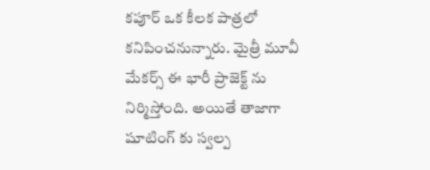కపూర్ ఒక కీలక పాత్రలో కనిపించనున్నారు. మైత్రీ మూవీ మేకర్స్ ఈ భారీ ప్రాజెక్ట్ ను నిర్మిస్తోంది. అయితే తాజాగా షూటింగ్ కు స్వల్ప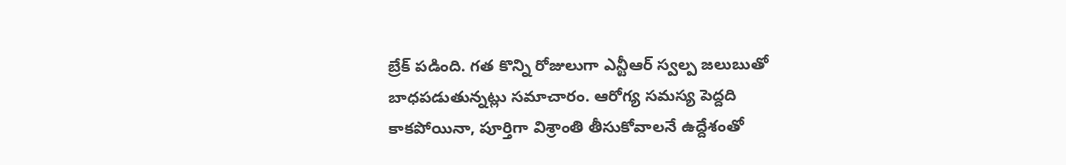బ్రేక్ పడింది. గత కొన్ని రోజులుగా ఎన్టీఆర్ స్వల్ప జలుబుతో బాధపడుతున్నట్లు సమాచారం. ఆరోగ్య సమస్య పెద్దది కాకపోయినా, పూర్తిగా విశ్రాంతి తీసుకోవాలనే ఉద్దేశంతో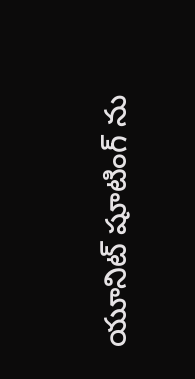యూనిట్ షూటింగ్ ను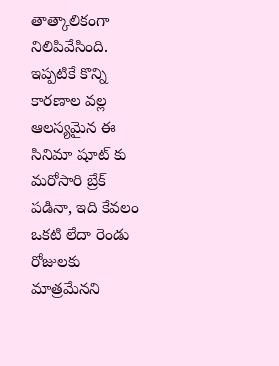తాత్కాలికంగా నిలిపివేసింది. ఇప్పటికే కొన్ని కారణాల వల్ల ఆలస్యమైన ఈ సినిమా షూట్ కు మరోసారి బ్రేక్ పడినా, ఇది కేవలం ఒకటి లేదా రెండు రోజులకు మాత్రమేనని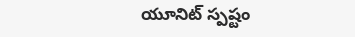యూనిట్ స్పష్టం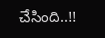చేసింది..!!